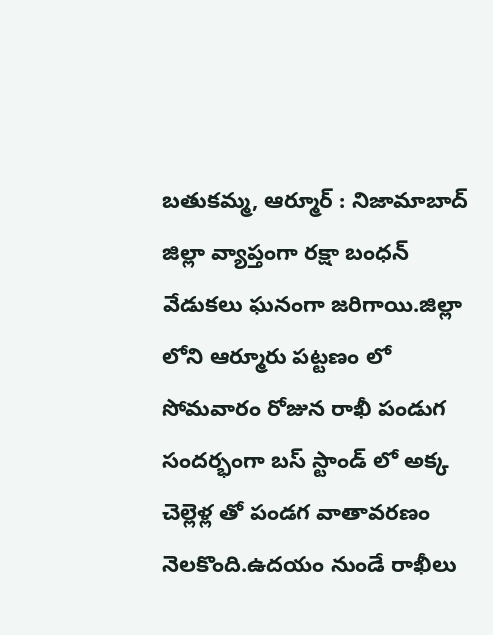బతుకమ్మ, ఆర్మూర్ : నిజామాబాద్ జిల్లా వ్యాప్తంగా రక్షా బంధన్ వేడుకలు ఘనంగా జరిగాయి.జిల్లా లోని ఆర్మూరు పట్టణం లో సోమవారం రోజున రాఖీ పండుగ సందర్భంగా బస్ స్టాండ్ లో అక్క చెల్లెళ్ల తో పండగ వాతావరణం నెలకొంది.ఉదయం నుండే రాఖీలు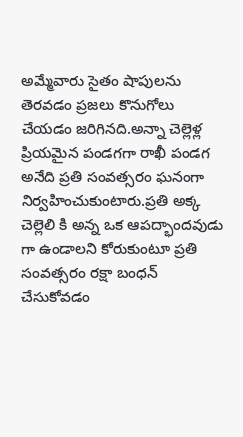అమ్మేవారు సైతం షాపులను తెరవడం ప్రజలు కొనుగోలు చేయడం జరిగినది.అన్నా చెల్లెళ్ల ప్రియమైన పండగగా రాఖీ పండగ అనేది ప్రతి సంవత్సరం ఘనంగా నిర్వహించుకుంటారు.ప్రతి అక్క చెల్లెలి కి అన్న ఒక ఆపద్భాందవుడు గా ఉండాలని కోరుకుంటూ ప్రతి సంవత్సరం రక్షా బంధన్ చేసుకోవడం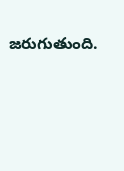జరుగుతుంది.